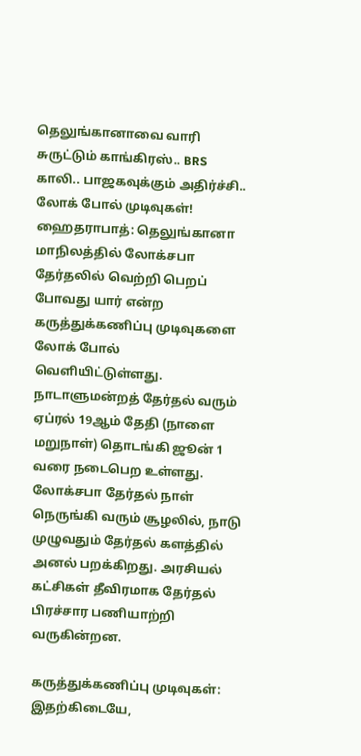தெலுங்கானாவை வாரி சுருட்டும் காங்கிரஸ்.. BRS காலி.. பாஜகவுக்கும் அதிர்ச்சி.. லோக் போல் முடிவுகள்!
ஹைதராபாத்: தெலுங்கானா மாநிலத்தில் லோக்சபா தேர்தலில் வெற்றி பெறப் போவது யார் என்ற கருத்துக்கணிப்பு முடிவுகளை லோக் போல் வெளியிட்டுள்ளது.
நாடாளுமன்றத் தேர்தல் வரும் ஏப்ரல் 19ஆம் தேதி (நாளை மறுநாள்) தொடங்கி ஜூன் 1 வரை நடைபெற உள்ளது. லோக்சபா தேர்தல் நாள் நெருங்கி வரும் சூழலில், நாடு முழுவதும் தேர்தல் களத்தில் அனல் பறக்கிறது. அரசியல் கட்சிகள் தீவிரமாக தேர்தல் பிரச்சார பணியாற்றி வருகின்றன.

கருத்துக்கணிப்பு முடிவுகள்: இதற்கிடையே,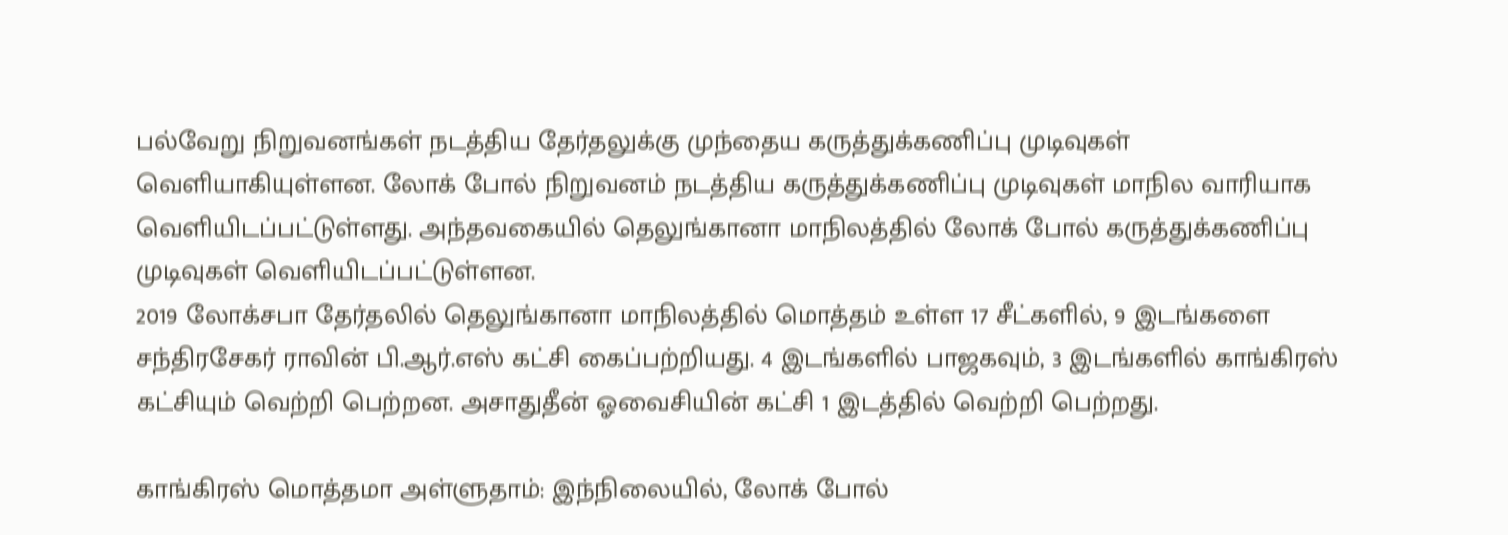பல்வேறு நிறுவனங்கள் நடத்திய தேர்தலுக்கு முந்தைய கருத்துக்கணிப்பு முடிவுகள் வெளியாகியுள்ளன. லோக் போல் நிறுவனம் நடத்திய கருத்துக்கணிப்பு முடிவுகள் மாநில வாரியாக வெளியிடப்பட்டுள்ளது. அந்தவகையில் தெலுங்கானா மாநிலத்தில் லோக் போல் கருத்துக்கணிப்பு முடிவுகள் வெளியிடப்பட்டுள்ளன.
2019 லோக்சபா தேர்தலில் தெலுங்கானா மாநிலத்தில் மொத்தம் உள்ள 17 சீட்களில், 9 இடங்களை சந்திரசேகர் ராவின் பி.ஆர்.எஸ் கட்சி கைப்பற்றியது. 4 இடங்களில் பாஜகவும், 3 இடங்களில் காங்கிரஸ் கட்சியும் வெற்றி பெற்றன. அசாதுதீன் ஓவைசியின் கட்சி 1 இடத்தில் வெற்றி பெற்றது.

காங்கிரஸ் மொத்தமா அள்ளுதாம்: இந்நிலையில், லோக் போல்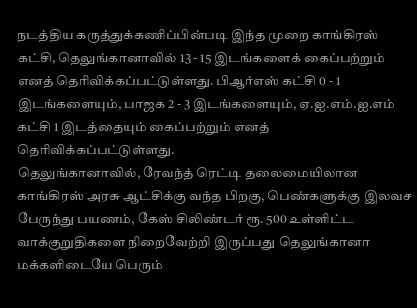நடத்திய கருத்துக்கணிப்பின்படி இந்த முறை காங்கிரஸ் கட்சி, தெலுங்கானாவில் 13 - 15 இடங்களைக் கைப்பற்றும் எனத் தெரிவிக்கப்பட்டுள்ளது. பிஆர்எஸ் கட்சி 0 - 1 இடங்களையும், பாஜக 2 - 3 இடங்களையும், ஏ.ஐ.எம்.ஐ.எம் கட்சி 1 இடத்தையும் கைப்பற்றும் எனத் தெரிவிக்கப்பட்டுள்ளது.
தெலுங்கானாவில், ரேவந்த் ரெட்டி தலைமையிலான காங்கிரஸ் அரசு ஆட்சிக்கு வந்த பிறகு, பெண்களுக்கு இலவச பேருந்து பயணம், கேஸ் சிலிண்டர் ரூ. 500 உள்ளிட்ட வாக்குறுதிகளை நிறைவேற்றி இருப்பது தெலுங்கானா மக்களிடையே பெரும்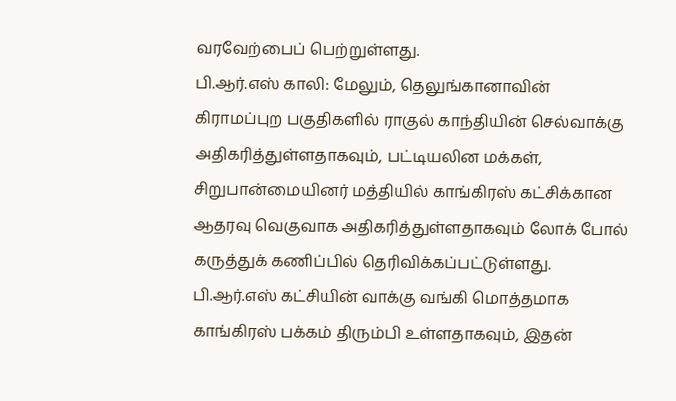வரவேற்பைப் பெற்றுள்ளது.
பி.ஆர்.எஸ் காலி: மேலும், தெலுங்கானாவின் கிராமப்புற பகுதிகளில் ராகுல் காந்தியின் செல்வாக்கு அதிகரித்துள்ளதாகவும், பட்டியலின மக்கள், சிறுபான்மையினர் மத்தியில் காங்கிரஸ் கட்சிக்கான ஆதரவு வெகுவாக அதிகரித்துள்ளதாகவும் லோக் போல் கருத்துக் கணிப்பில் தெரிவிக்கப்பட்டுள்ளது.
பி.ஆர்.எஸ் கட்சியின் வாக்கு வங்கி மொத்தமாக காங்கிரஸ் பக்கம் திரும்பி உள்ளதாகவும், இதன்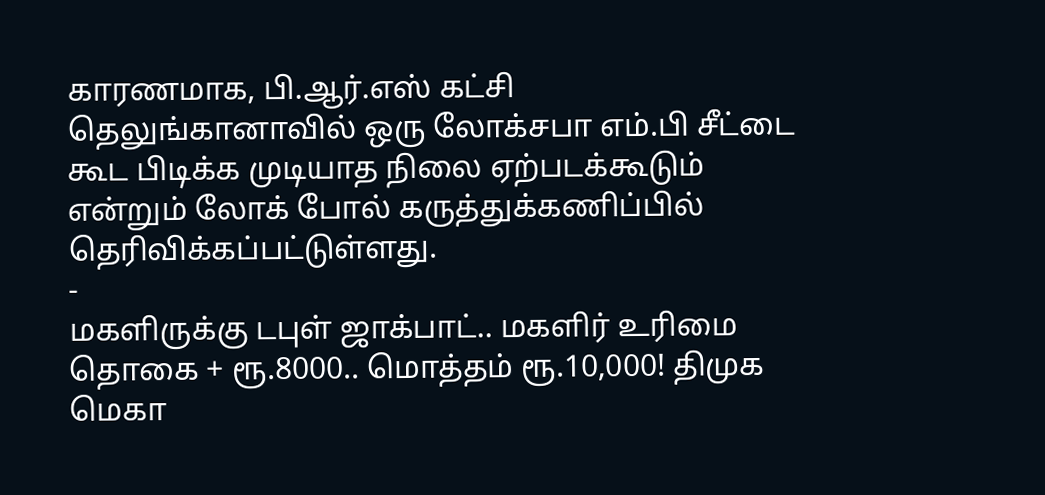காரணமாக, பி.ஆர்.எஸ் கட்சி தெலுங்கானாவில் ஒரு லோக்சபா எம்.பி சீட்டை கூட பிடிக்க முடியாத நிலை ஏற்படக்கூடும் என்றும் லோக் போல் கருத்துக்கணிப்பில் தெரிவிக்கப்பட்டுள்ளது.
-
மகளிருக்கு டபுள் ஜாக்பாட்.. மகளிர் உரிமை தொகை + ரூ.8000.. மொத்தம் ரூ.10,000! திமுக மெகா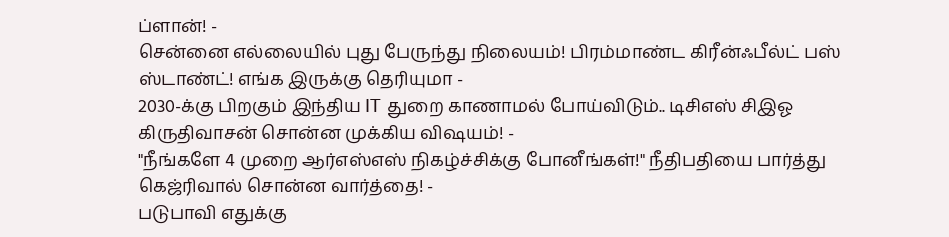ப்ளான்! -
சென்னை எல்லையில் புது பேருந்து நிலையம்! பிரம்மாண்ட கிரீன்ஃபீல்ட் பஸ் ஸ்டாண்ட்! எங்க இருக்கு தெரியுமா -
2030-க்கு பிறகும் இந்திய IT துறை காணாமல் போய்விடும்.. டிசிஎஸ் சிஇஓ கிருதிவாசன் சொன்ன முக்கிய விஷயம்! -
"நீங்களே 4 முறை ஆர்எஸ்எஸ் நிகழ்ச்சிக்கு போனீங்கள்!" நீதிபதியை பார்த்து கெஜ்ரிவால் சொன்ன வார்த்தை! -
படுபாவி எதுக்கு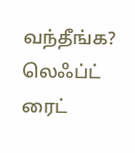வந்தீங்க? லெஃப்ட் ரைட்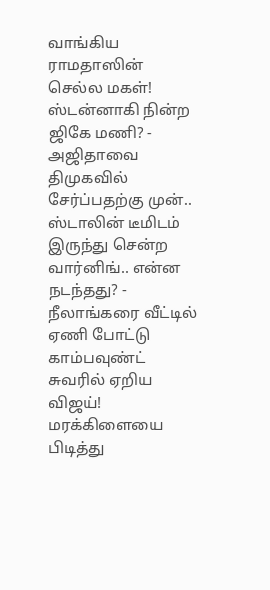வாங்கிய ராமதாஸின் செல்ல மகள்! ஸ்டன்னாகி நின்ற ஜிகே மணி? -
அஜிதாவை திமுகவில் சேர்ப்பதற்கு முன்.. ஸ்டாலின் டீமிடம் இருந்து சென்ற வார்னிங்.. என்ன நடந்தது? -
நீலாங்கரை வீட்டில் ஏணி போட்டு காம்பவுண்ட் சுவரில் ஏறிய விஜய்! மரக்கிளையை பிடித்து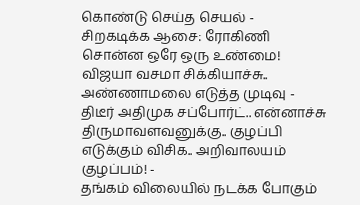கொண்டு செய்த செயல் -
சிறகடிக்க ஆசை: ரோகிணி சொன்ன ஒரே ஒரு உண்மை! விஜயா வசமா சிக்கியாச்சு.. அண்ணாமலை எடுத்த முடிவு -
திடீர் அதிமுக சப்போர்ட்.. என்னாச்சு திருமாவளவனுக்கு.. குழப்பி எடுக்கும் விசிக.. அறிவாலயம் குழப்பம்! -
தங்கம் விலையில் நடக்க போகும்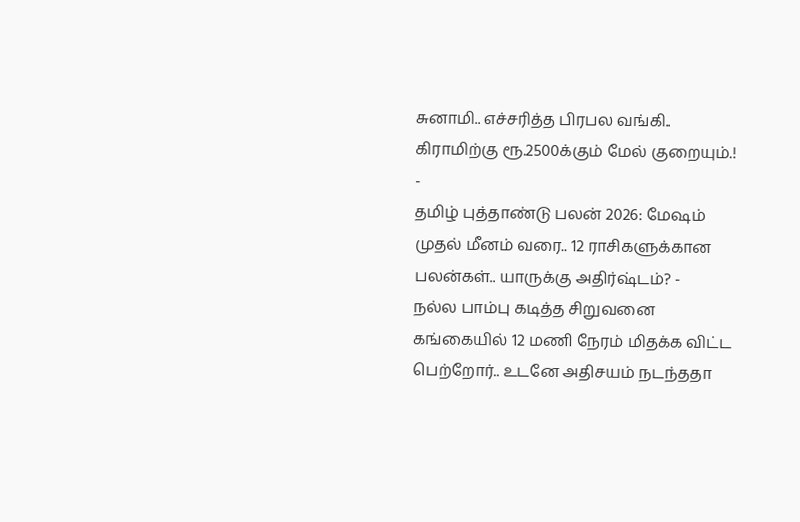சுனாமி.. எச்சரித்த பிரபல வங்கி.. கிராமிற்கு ரூ.2500க்கும் மேல் குறையும்.! -
தமிழ் புத்தாண்டு பலன் 2026: மேஷம் முதல் மீனம் வரை.. 12 ராசிகளுக்கான பலன்கள்.. யாருக்கு அதிர்ஷ்டம்? -
நல்ல பாம்பு கடித்த சிறுவனை கங்கையில் 12 மணி நேரம் மிதக்க விட்ட பெற்றோர்.. உடனே அதிசயம் நடந்ததா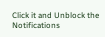Click it and Unblock the Notifications